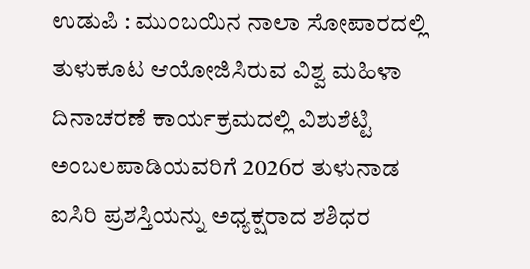ಉಡುಪಿ : ಮುಂಬಯಿನ ನಾಲಾ ಸೋಪಾರದಲ್ಲಿ ತುಳುಕೂಟ ಆಯೋಜಿಸಿರುವ ವಿಶ್ವ ಮಹಿಳಾ ದಿನಾಚರಣೆ ಕಾರ್ಯಕ್ರಮದಲ್ಲಿ ವಿಶುಶೆಟ್ಟಿ ಅಂಬಲಪಾಡಿಯವರಿಗೆ 2026ರ ತುಳುನಾಡ ಐಸಿರಿ ಪ್ರಶಸ್ತಿಯನ್ನು ಅಧ್ಯಕ್ಷರಾದ ಶಶಿಧರ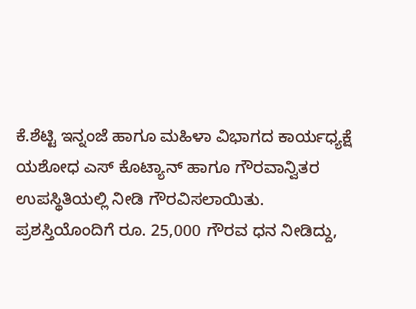ಕೆ.ಶೆಟ್ಟಿ ಇನ್ನಂಜೆ ಹಾಗೂ ಮಹಿಳಾ ವಿಭಾಗದ ಕಾರ್ಯಧ್ಯಕ್ಷೆ ಯಶೋಧ ಎಸ್ ಕೊಟ್ಯಾನ್ ಹಾಗೂ ಗೌರವಾನ್ವಿತರ ಉಪಸ್ಥಿತಿಯಲ್ಲಿ ನೀಡಿ ಗೌರವಿಸಲಾಯಿತು.
ಪ್ರಶಸ್ತಿಯೊಂದಿಗೆ ರೂ. 25,000 ಗೌರವ ಧನ ನೀಡಿದ್ದು,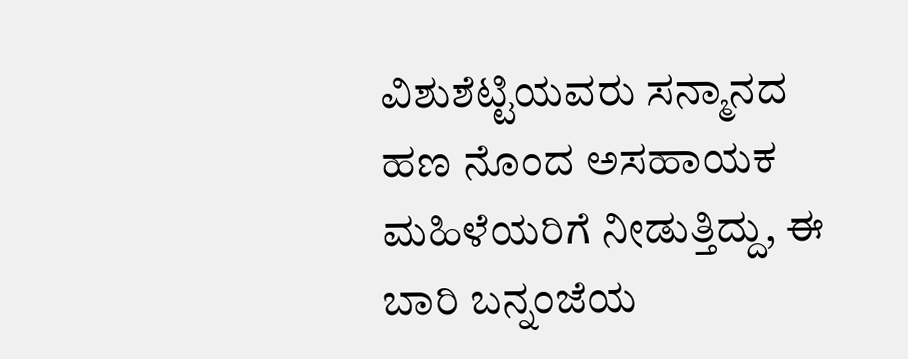ವಿಶುಶೆಟ್ಟಿಯವರು ಸನ್ಮಾನದ ಹಣ ನೊಂದ ಅಸಹಾಯಕ ಮಹಿಳೆಯರಿಗೆ ನೀಡುತ್ತಿದ್ದು, ಈ ಬಾರಿ ಬನ್ನಂಜೆಯ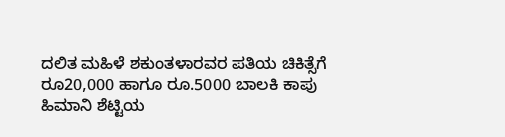ದಲಿತ ಮಹಿಳೆ ಶಕುಂತಳಾರವರ ಪತಿಯ ಚಿಕಿತ್ಸೆಗೆ ರೂ20,000 ಹಾಗೂ ರೂ.5000 ಬಾಲಕಿ ಕಾಪು ಹಿಮಾನಿ ಶೆಟ್ಟಿಯ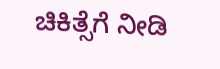ಚಿಕಿತ್ಸೆಗೆ ನೀಡಿ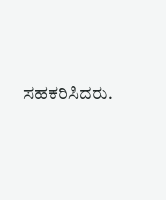ಸಹಕರಿಸಿದರು.